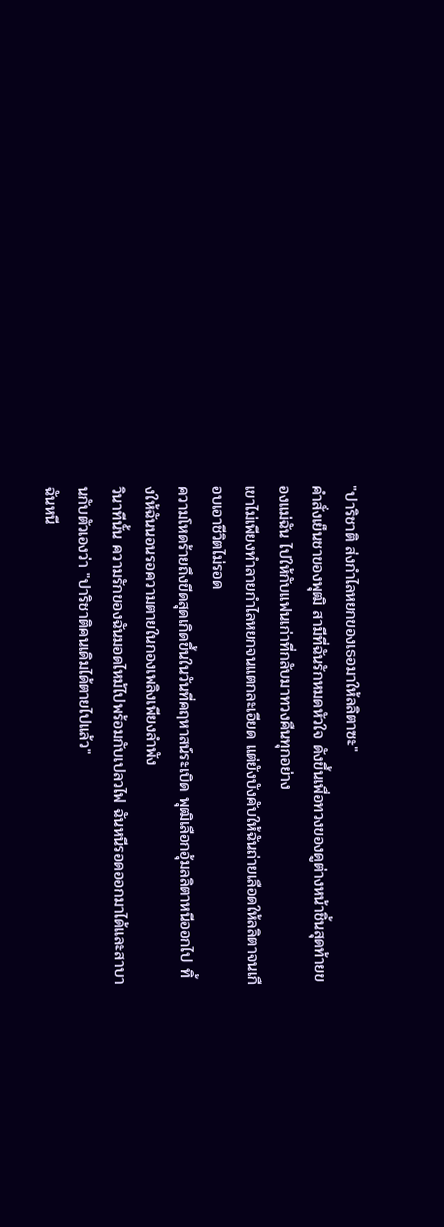"ปาริชาติ ส่งกำไลหยกของเธอมาให้ลลิตาซะ"
คำสั่งเย็นชาของพุฒิ สามีที่ฉันรักหมดหัวใจ ดังขึ้นเพื่อทวงของดูต่างหน้าชิ้นสุดท้ายของแม่ฉัน ไปให้กับแฟนเก่าที่กลับมาทวงคืนทุกอย่าง
เขาไม่เพียงทำลายกำไลหยกจนแตกละเอียด แต่ยังบังคับให้ฉันถ่ายเลือดให้ลลิตาจนเกือบเอาชีวิตไม่รอด
ความโหดร้ายถึงขีดสุดเกิดขึ้นในวันที่คฤหาสน์ระเบิด พุฒิเลือกอุ้มลลิตาหนีออกไป ทิ้งให้ฉันนอนรอความตายในกองเพลิงเพียงลำพัง
วินาทีนั้น ความรักของฉันมอดไหม้ไปพร้อมกับเปลวไฟ ฉันหนีรอดออกมาได้และสาบานกับตัวเองว่า "ปาริชาติคนเดิมได้ตายไปแล้ว"
ฉันหนี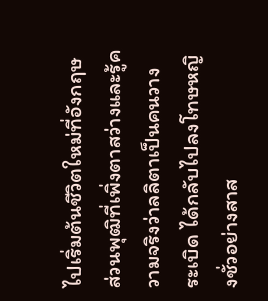ไปเริ่มต้นชีวิตใหม่ที่อังกฤษ ส่วนพุฒิที่เพิ่งตาสว่างและรู้ความจริงว่าลลิตาเป็นคนวางระเบิด ได้กลับไปลงโทษหญิงชั่วอย่างสาส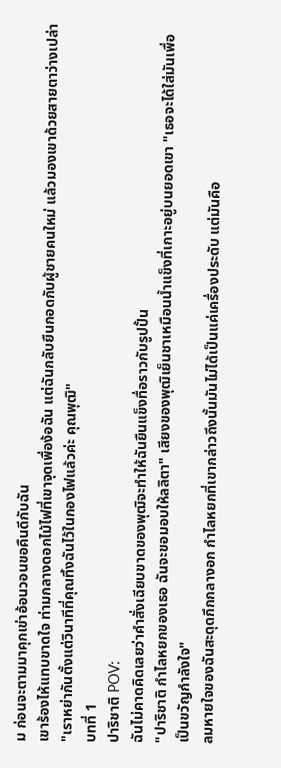ม ก่อนจะตามมาคุกเข่าอ้อนวอนขอคืนดีกับฉัน
เขาร้องไห้แทบขาดใจ ท่ามกลางดอกไม้ไฟที่เขาจุดเพื่อง้อฉัน แต่ฉันกลับยืนกอดกับผู้ชายคนใหม่ แล้วมองเขาด้วยสายตาว่างเปล่า
"เราหย่ากันตั้งแต่วินาทีที่คุณทิ้งฉันไว้ในกองไฟแล้วค่ะ คุณพุฒิ"
บทที่ 1
ปาริชาติ POV:
ฉันไม่คาดคิดเลยว่าคำสั่งเฉียบขาดของพุฒิจะทำให้ฉันยืนแข็งทื่อราวกับรูปปั้น
"ปาริชาติ กำไลหยกของเธอ ฉันจะขอมอบให้ลลิตา" เสียงของพุฒิเย็นชาเหมือนน้ำแข็งที่เกาะอยู่บนยอดเขา "เธอจะได้ใส่มันเพื่อเป็นขวัญกำลังใจ"
ลมหายใจของฉันสะดุดกึกกลางอก กำไลหยกที่เขากล่าวถึงนั้นมันไม่ได้เป็นแค่เครื่องประดับ แต่มันคือ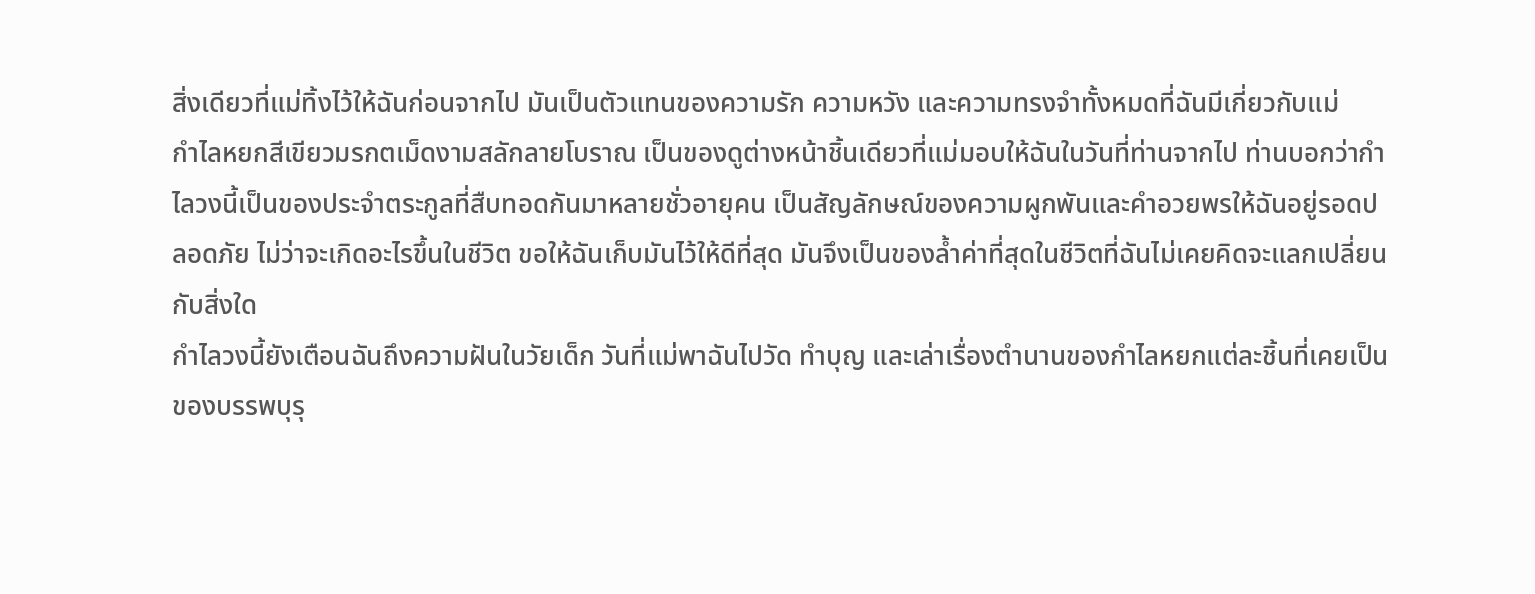สิ่งเดียวที่แม่ทิ้งไว้ให้ฉันก่อนจากไป มันเป็นตัวแทนของความรัก ความหวัง และความทรงจำทั้งหมดที่ฉันมีเกี่ยวกับแม่
กำไลหยกสีเขียวมรกตเม็ดงามสลักลายโบราณ เป็นของดูต่างหน้าชิ้นเดียวที่แม่มอบให้ฉันในวันที่ท่านจากไป ท่านบอกว่ากำไลวงนี้เป็นของประจำตระกูลที่สืบทอดกันมาหลายชั่วอายุคน เป็นสัญลักษณ์ของความผูกพันและคำอวยพรให้ฉันอยู่รอดปลอดภัย ไม่ว่าจะเกิดอะไรขึ้นในชีวิต ขอให้ฉันเก็บมันไว้ให้ดีที่สุด มันจึงเป็นของล้ำค่าที่สุดในชีวิตที่ฉันไม่เคยคิดจะแลกเปลี่ยนกับสิ่งใด
กำไลวงนี้ยังเตือนฉันถึงความฝันในวัยเด็ก วันที่แม่พาฉันไปวัด ทำบุญ และเล่าเรื่องตำนานของกำไลหยกแต่ละชิ้นที่เคยเป็นของบรรพบุรุ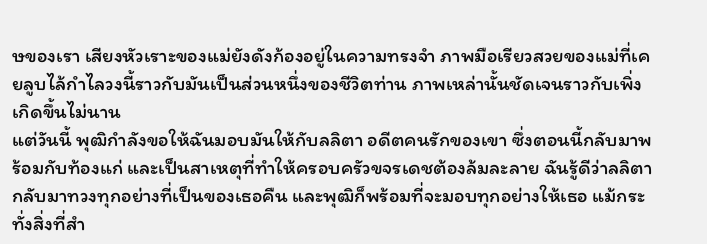ษของเรา เสียงหัวเราะของแม่ยังดังก้องอยู่ในความทรงจำ ภาพมือเรียวสวยของแม่ที่เคยลูบไล้กำไลวงนี้ราวกับมันเป็นส่วนหนึ่งของชีวิตท่าน ภาพเหล่านั้นชัดเจนราวกับเพิ่งเกิดขึ้นไม่นาน
แต่วันนี้ พุฒิกำลังขอให้ฉันมอบมันให้กับลลิตา อดีตคนรักของเขา ซึ่งตอนนี้กลับมาพร้อมกับท้องแก่ และเป็นสาเหตุที่ทำให้ครอบครัวขจรเดชต้องล้มละลาย ฉันรู้ดีว่าลลิตากลับมาทวงทุกอย่างที่เป็นของเธอคืน และพุฒิก็พร้อมที่จะมอบทุกอย่างให้เธอ แม้กระทั่งสิ่งที่สำ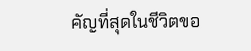คัญที่สุดในชีวิตขอ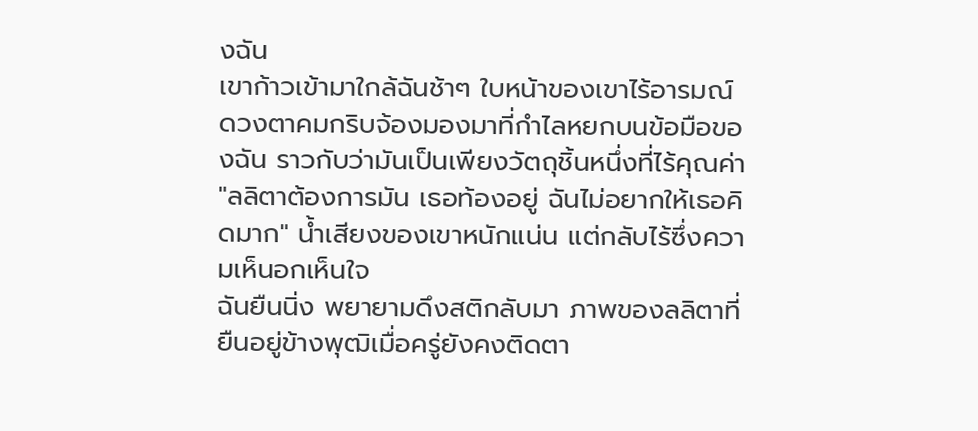งฉัน
เขาก้าวเข้ามาใกล้ฉันช้าๆ ใบหน้าของเขาไร้อารมณ์ ดวงตาคมกริบจ้องมองมาที่กำไลหยกบนข้อมือของฉัน ราวกับว่ามันเป็นเพียงวัตถุชิ้นหนึ่งที่ไร้คุณค่า "ลลิตาต้องการมัน เธอท้องอยู่ ฉันไม่อยากให้เธอคิดมาก" น้ำเสียงของเขาหนักแน่น แต่กลับไร้ซึ่งความเห็นอกเห็นใจ
ฉันยืนนิ่ง พยายามดึงสติกลับมา ภาพของลลิตาที่ยืนอยู่ข้างพุฒิเมื่อครู่ยังคงติดตา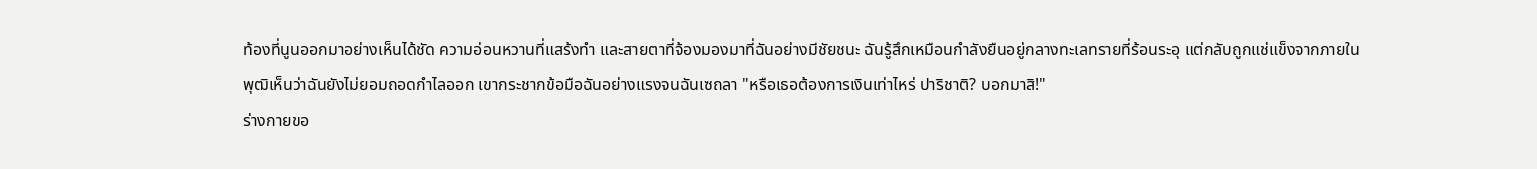ท้องที่นูนออกมาอย่างเห็นได้ชัด ความอ่อนหวานที่แสร้งทำ และสายตาที่จ้องมองมาที่ฉันอย่างมีชัยชนะ ฉันรู้สึกเหมือนกำลังยืนอยู่กลางทะเลทรายที่ร้อนระอุ แต่กลับถูกแช่แข็งจากภายใน
พุฒิเห็นว่าฉันยังไม่ยอมถอดกำไลออก เขากระชากข้อมือฉันอย่างแรงจนฉันเซถลา "หรือเธอต้องการเงินเท่าไหร่ ปาริชาติ? บอกมาสิ!"
ร่างกายขอ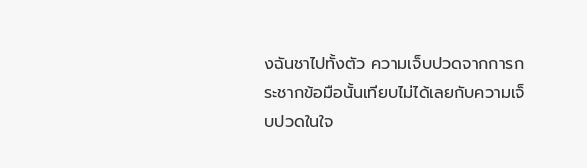งฉันชาไปทั้งตัว ความเจ็บปวดจากการกระชากข้อมือนั้นเทียบไม่ได้เลยกับความเจ็บปวดในใจ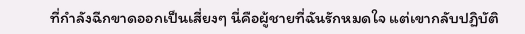ที่กำลังฉีกขาดออกเป็นเสี่ยงๆ นี่คือผู้ชายที่ฉันรักหมดใจ แต่เขากลับปฏิบัติ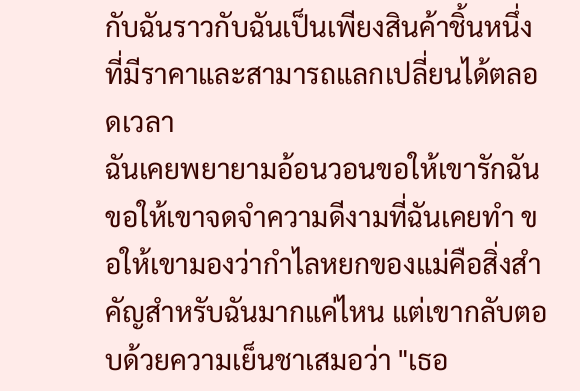กับฉันราวกับฉันเป็นเพียงสินค้าชิ้นหนึ่ง ที่มีราคาและสามารถแลกเปลี่ยนได้ตลอดเวลา
ฉันเคยพยายามอ้อนวอนขอให้เขารักฉัน ขอให้เขาจดจำความดีงามที่ฉันเคยทำ ขอให้เขามองว่ากำไลหยกของแม่คือสิ่งสำคัญสำหรับฉันมากแค่ไหน แต่เขากลับตอบด้วยความเย็นชาเสมอว่า "เธอ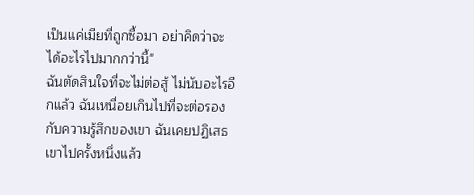เป็นแค่เมียที่ถูกซื้อมา อย่าคิดว่าจะได้อะไรไปมากกว่านี้"
ฉันตัดสินใจที่จะไม่ต่อสู้ ไม่นับอะไรอีกแล้ว ฉันเหนื่อยเกินไปที่จะต่อรองกับความรู้สึกของเขา ฉันเคยปฏิเสธเขาไปครั้งหนึ่งแล้ว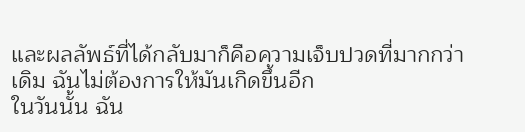และผลลัพธ์ที่ได้กลับมาก็คือความเจ็บปวดที่มากกว่าเดิม ฉันไม่ต้องการให้มันเกิดขึ้นอีก
ในวันนั้น ฉัน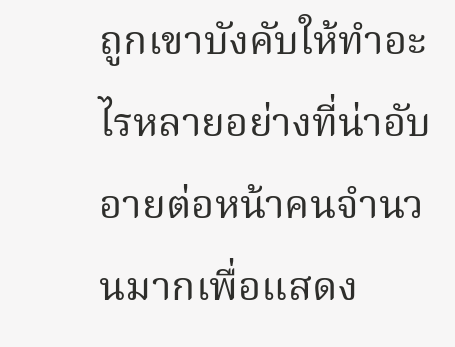ถูกเขาบังคับให้ทำอะไรหลายอย่างที่น่าอับอายต่อหน้าคนจำนวนมากเพื่อแสดง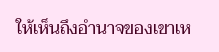ให้เห็นถึงอำนาจของเขาเห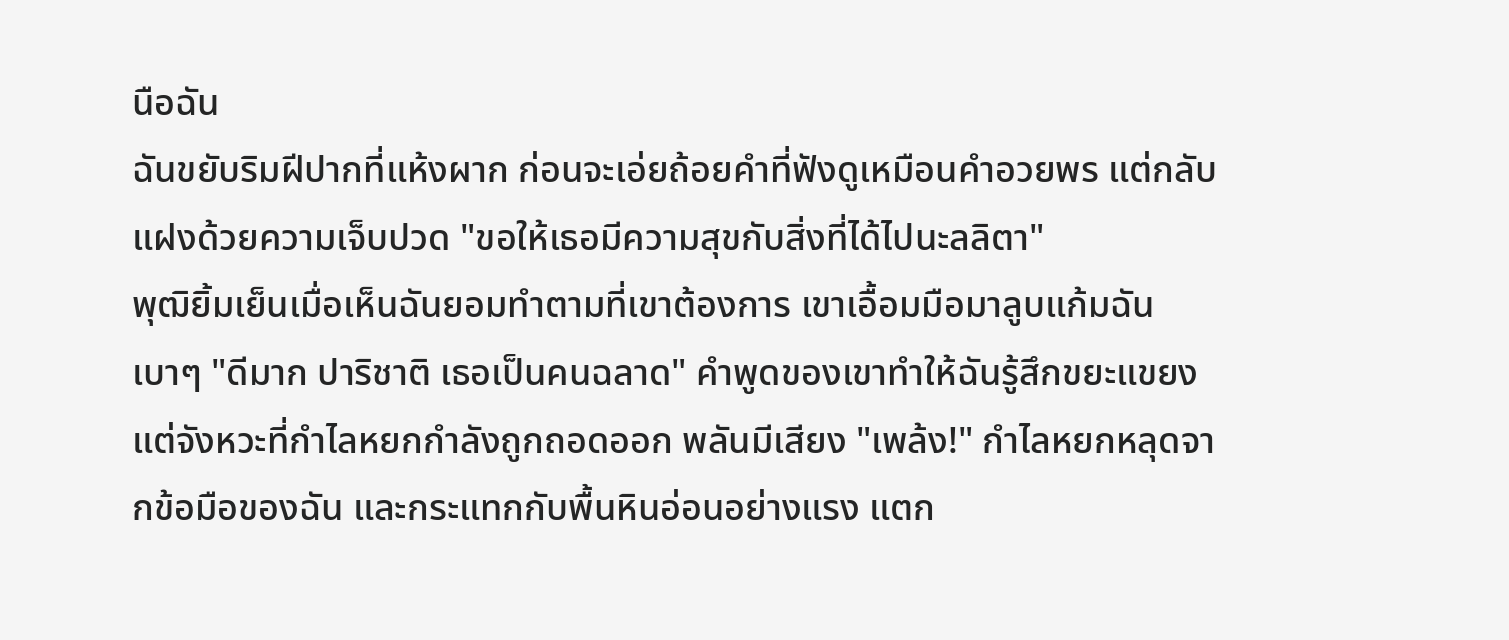นือฉัน
ฉันขยับริมฝีปากที่แห้งผาก ก่อนจะเอ่ยถ้อยคำที่ฟังดูเหมือนคำอวยพร แต่กลับแฝงด้วยความเจ็บปวด "ขอให้เธอมีความสุขกับสิ่งที่ได้ไปนะลลิตา"
พุฒิยิ้มเย็นเมื่อเห็นฉันยอมทำตามที่เขาต้องการ เขาเอื้อมมือมาลูบแก้มฉันเบาๆ "ดีมาก ปาริชาติ เธอเป็นคนฉลาด" คำพูดของเขาทำให้ฉันรู้สึกขยะแขยง
แต่จังหวะที่กำไลหยกกำลังถูกถอดออก พลันมีเสียง "เพล้ง!" กำไลหยกหลุดจากข้อมือของฉัน และกระแทกกับพื้นหินอ่อนอย่างแรง แตก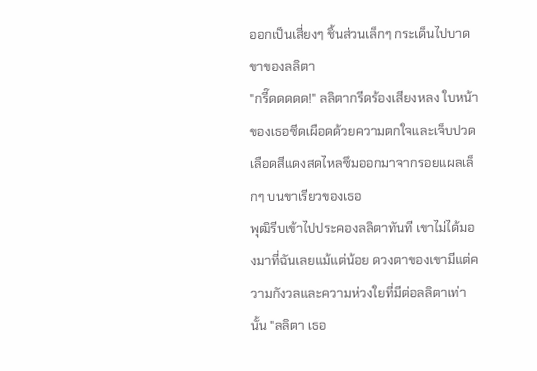ออกเป็นเสี่ยงๆ ชิ้นส่วนเล็กๆ กระเด็นไปบาดขาของลลิตา
"กรี๊ดดดดด!" ลลิตากรีดร้องเสียงหลง ใบหน้าของเธอซีดเผือดด้วยความตกใจและเจ็บปวด เลือดสีแดงสดไหลซึมออกมาจากรอยแผลเล็กๆ บนขาเรียวของเธอ
พุฒิรีบเข้าไปประคองลลิตาทันที เขาไม่ได้มองมาที่ฉันเลยแม้แต่น้อย ดวงตาของเขามีแต่ความกังวลและความห่วงใยที่มีต่อลลิตาเท่านั้น "ลลิตา เธอ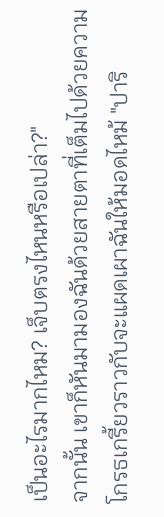เป็นอะไรมากไหม? เจ็บตรงไหนหรือเปล่า?"
จากนั้น เขาก็หันมามองฉันด้วยสายตาที่เต็มไปด้วยความโกรธเกรี้ยวราวกับจะแผดเผาฉันให้มอดไหม้ "ปาริ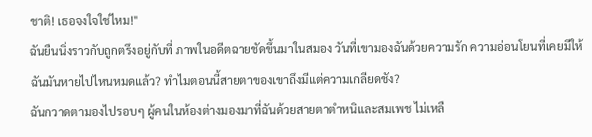ชาติ! เธอจงใจใช่ไหม!"
ฉันยืนนิ่งราวกับถูกตรึงอยู่กับที่ ภาพในอดีตฉายชัดขึ้นมาในสมอง วันที่เขามองฉันด้วยความรัก ความอ่อนโยนที่เคยมีให้ฉันมันหายไปไหนหมดแล้ว? ทำไมตอนนี้สายตาของเขาถึงมีแต่ความเกลียดชัง?
ฉันกวาดตามองไปรอบๆ ผู้คนในห้องต่างมองมาที่ฉันด้วยสายตาตำหนิและสมเพช ไม่เหลื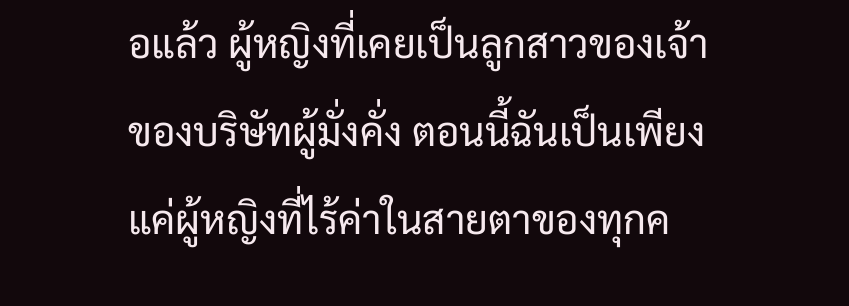อแล้ว ผู้หญิงที่เคยเป็นลูกสาวของเจ้าของบริษัทผู้มั่งคั่ง ตอนนี้ฉันเป็นเพียงแค่ผู้หญิงที่ไร้ค่าในสายตาของทุกค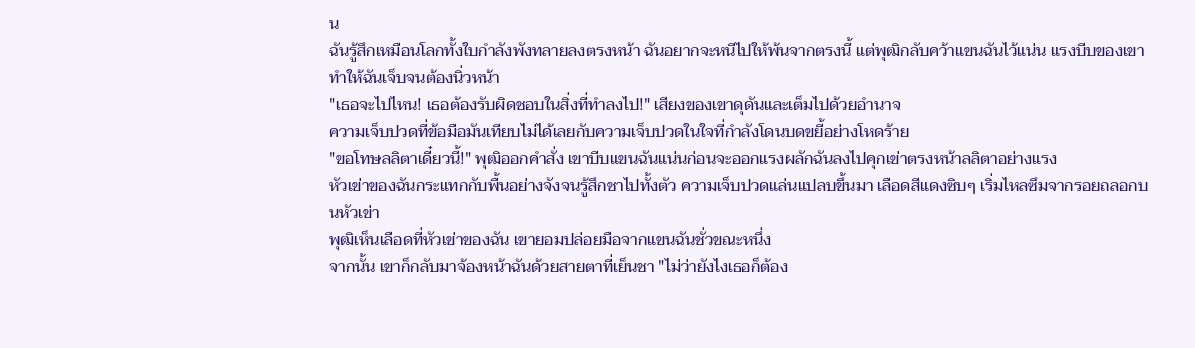น
ฉันรู้สึกเหมือนโลกทั้งใบกำลังพังทลายลงตรงหน้า ฉันอยากจะหนีไปให้พ้นจากตรงนี้ แต่พุฒิกลับคว้าแขนฉันไว้แน่น แรงบีบของเขาทำให้ฉันเจ็บจนต้องนิ่วหน้า
"เธอจะไปไหน! เธอต้องรับผิดชอบในสิ่งที่ทำลงไป!" เสียงของเขาดุดันและเต็มไปด้วยอำนาจ
ความเจ็บปวดที่ข้อมือมันเทียบไม่ได้เลยกับความเจ็บปวดในใจที่กำลังโดนบดขยี้อย่างโหดร้าย
"ขอโทษลลิตาเดี๋ยวนี้!" พุฒิออกคำสั่ง เขาบีบแขนฉันแน่นก่อนจะออกแรงผลักฉันลงไปคุกเข่าตรงหน้าลลิตาอย่างแรง
หัวเข่าของฉันกระแทกกับพื้นอย่างจังจนรู้สึกชาไปทั้งตัว ความเจ็บปวดแล่นแปลบขึ้นมา เลือดสีแดงซิบๆ เริ่มไหลซึมจากรอยถลอกบนหัวเข่า
พุฒิเห็นเลือดที่หัวเข่าของฉัน เขายอมปล่อยมือจากแขนฉันชั่วขณะหนึ่ง
จากนั้น เขาก็กลับมาจ้องหน้าฉันด้วยสายตาที่เย็นชา "ไม่ว่ายังไงเธอก็ต้อง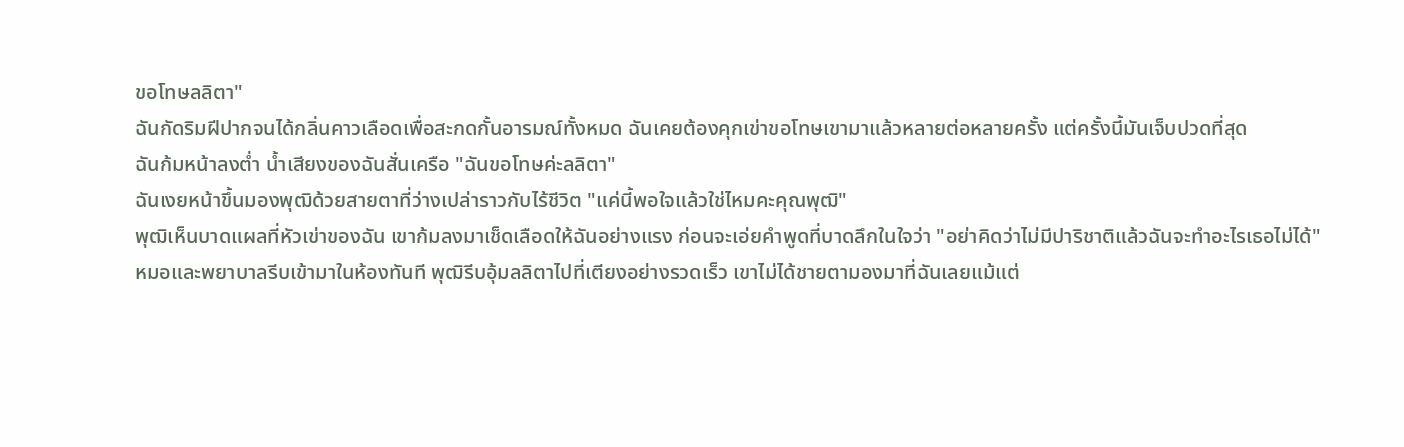ขอโทษลลิตา"
ฉันกัดริมฝีปากจนได้กลิ่นคาวเลือดเพื่อสะกดกั้นอารมณ์ทั้งหมด ฉันเคยต้องคุกเข่าขอโทษเขามาแล้วหลายต่อหลายครั้ง แต่ครั้งนี้มันเจ็บปวดที่สุด
ฉันก้มหน้าลงต่ำ น้ำเสียงของฉันสั่นเครือ "ฉันขอโทษค่ะลลิตา"
ฉันเงยหน้าขึ้นมองพุฒิด้วยสายตาที่ว่างเปล่าราวกับไร้ชีวิต "แค่นี้พอใจแล้วใช่ไหมคะคุณพุฒิ"
พุฒิเห็นบาดแผลที่หัวเข่าของฉัน เขาก้มลงมาเช็ดเลือดให้ฉันอย่างแรง ก่อนจะเอ่ยคำพูดที่บาดลึกในใจว่า "อย่าคิดว่าไม่มีปาริชาติแล้วฉันจะทำอะไรเธอไม่ได้"
หมอและพยาบาลรีบเข้ามาในห้องทันที พุฒิรีบอุ้มลลิตาไปที่เตียงอย่างรวดเร็ว เขาไม่ได้ชายตามองมาที่ฉันเลยแม้แต่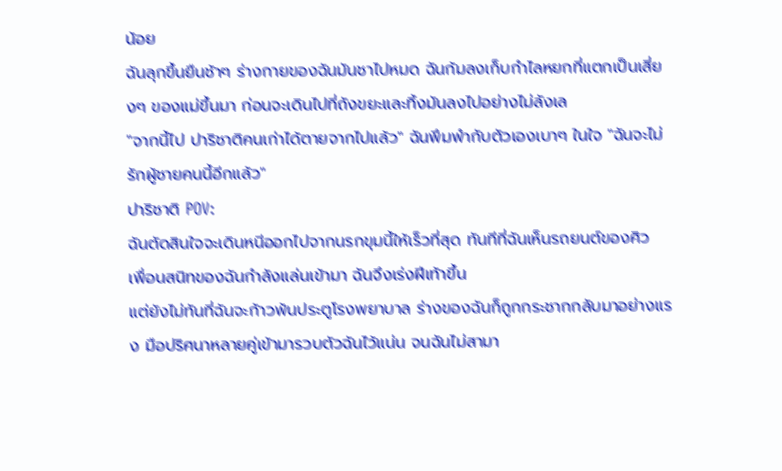น้อย
ฉันลุกขึ้นยืนช้าๆ ร่างกายของฉันมันชาไปหมด ฉันก้มลงเก็บกำไลหยกที่แตกเป็นเสี่ยงๆ ของแม่ขึ้นมา ก่อนจะเดินไปที่ถังขยะและทิ้งมันลงไปอย่างไม่ลังเล
"จากนี้ไป ปาริชาติคนเก่าได้ตายจากไปแล้ว" ฉันพึมพำกับตัวเองเบาๆ ในใจ "ฉันจะไม่รักผู้ชายคนนี้อีกแล้ว"
ปาริชาติ POV:
ฉันตัดสินใจจะเดินหนีออกไปจากนรกขุมนี้ให้เร็วที่สุด ทันทีที่ฉันเห็นรถยนต์ของศิว เพื่อนสนิทของฉันกำลังแล่นเข้ามา ฉันจึงเร่งฝีเท้าขึ้น
แต่ยังไม่ทันที่ฉันจะก้าวพ้นประตูโรงพยาบาล ร่างของฉันก็ถูกกระชากกลับมาอย่างแรง มือปริศนาหลายคู่เข้ามารวบตัวฉันไว้แน่น จนฉันไม่สามา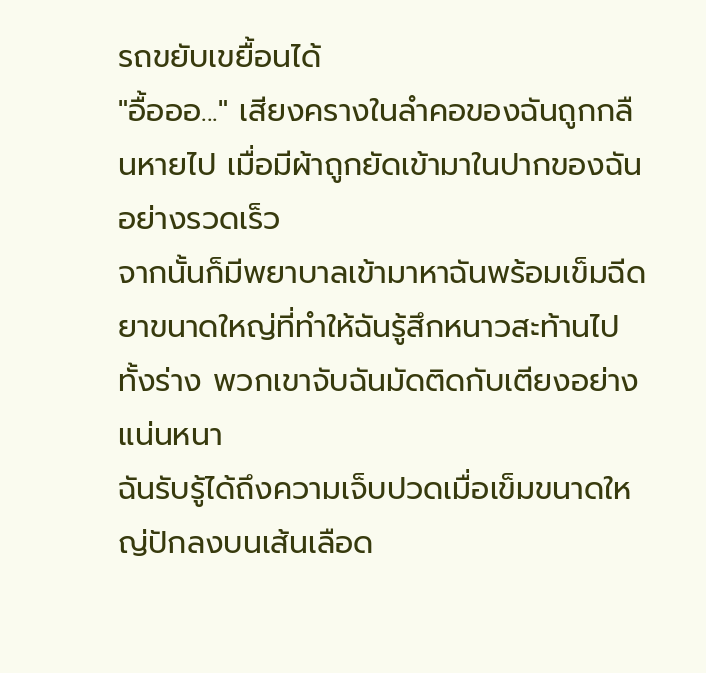รถขยับเขยื้อนได้
"อื้อออ..." เสียงครางในลำคอของฉันถูกกลืนหายไป เมื่อมีผ้าถูกยัดเข้ามาในปากของฉันอย่างรวดเร็ว
จากนั้นก็มีพยาบาลเข้ามาหาฉันพร้อมเข็มฉีดยาขนาดใหญ่ที่ทำให้ฉันรู้สึกหนาวสะท้านไปทั้งร่าง พวกเขาจับฉันมัดติดกับเตียงอย่างแน่นหนา
ฉันรับรู้ได้ถึงความเจ็บปวดเมื่อเข็มขนาดใหญ่ปักลงบนเส้นเลือด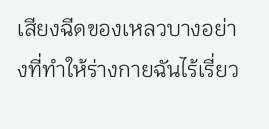เสียงฉีดของเหลวบางอย่างที่ทำให้ร่างกายฉันไร้เรี่ยว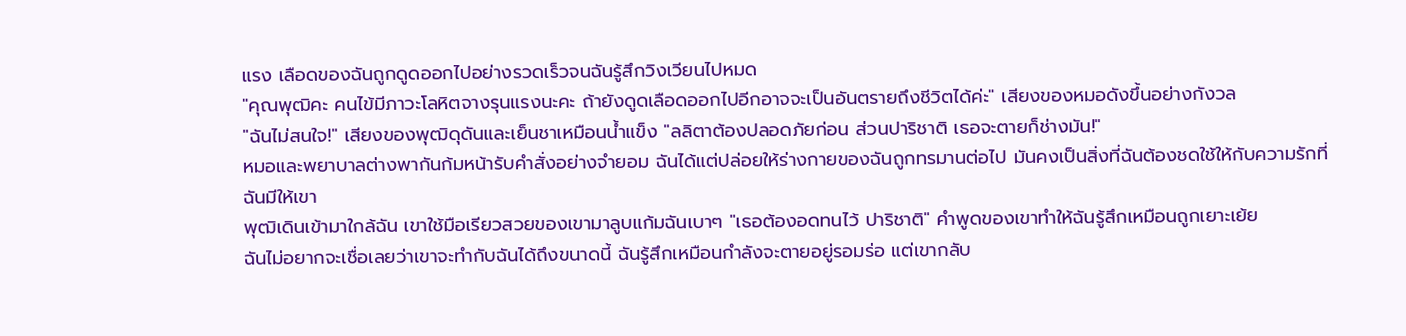แรง เลือดของฉันถูกดูดออกไปอย่างรวดเร็วจนฉันรู้สึกวิงเวียนไปหมด
"คุณพุฒิคะ คนไข้มีภาวะโลหิตจางรุนแรงนะคะ ถ้ายังดูดเลือดออกไปอีกอาจจะเป็นอันตรายถึงชีวิตได้ค่ะ" เสียงของหมอดังขึ้นอย่างกังวล
"ฉันไม่สนใจ!" เสียงของพุฒิดุดันและเย็นชาเหมือนน้ำแข็ง "ลลิตาต้องปลอดภัยก่อน ส่วนปาริชาติ เธอจะตายก็ช่างมัน!"
หมอและพยาบาลต่างพากันก้มหน้ารับคำสั่งอย่างจำยอม ฉันได้แต่ปล่อยให้ร่างกายของฉันถูกทรมานต่อไป มันคงเป็นสิ่งที่ฉันต้องชดใช้ให้กับความรักที่ฉันมีให้เขา
พุฒิเดินเข้ามาใกล้ฉัน เขาใช้มือเรียวสวยของเขามาลูบแก้มฉันเบาๆ "เธอต้องอดทนไว้ ปาริชาติ" คำพูดของเขาทำให้ฉันรู้สึกเหมือนถูกเยาะเย้ย
ฉันไม่อยากจะเชื่อเลยว่าเขาจะทำกับฉันได้ถึงขนาดนี้ ฉันรู้สึกเหมือนกำลังจะตายอยู่รอมร่อ แต่เขากลับ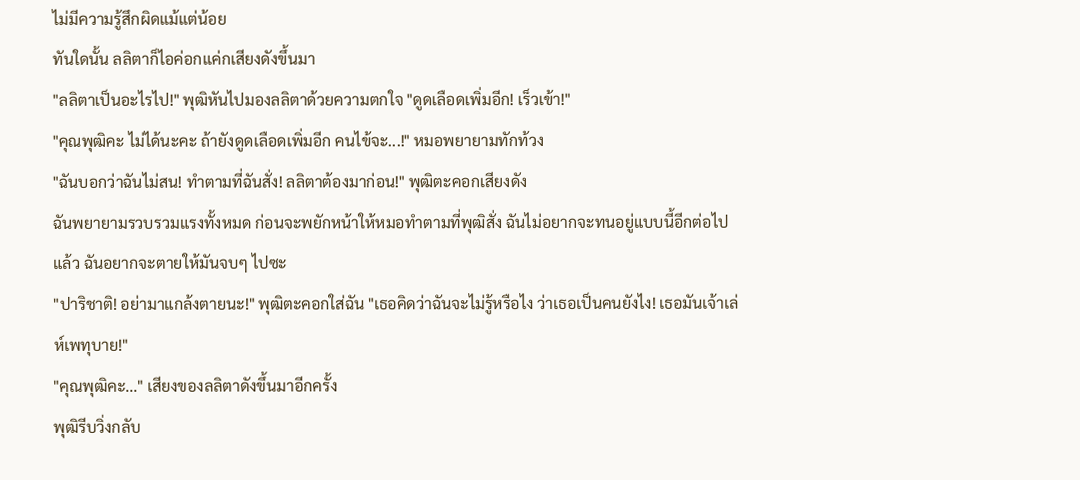ไม่มีความรู้สึกผิดแม้แต่น้อย
ทันใดนั้น ลลิตาก็ไอค่อกแค่กเสียงดังขึ้นมา
"ลลิตาเป็นอะไรไป!" พุฒิหันไปมองลลิตาด้วยความตกใจ "ดูดเลือดเพิ่มอีก! เร็วเข้า!"
"คุณพุฒิคะ ไม่ได้นะคะ ถ้ายังดูดเลือดเพิ่มอีก คนไข้จะ...!" หมอพยายามทักท้วง
"ฉันบอกว่าฉันไม่สน! ทำตามที่ฉันสั่ง! ลลิตาต้องมาก่อน!" พุฒิตะคอกเสียงดัง
ฉันพยายามรวบรวมแรงทั้งหมด ก่อนจะพยักหน้าให้หมอทำตามที่พุฒิสั่ง ฉันไม่อยากจะทนอยู่แบบนี้อีกต่อไปแล้ว ฉันอยากจะตายให้มันจบๆ ไปซะ
"ปาริชาติ! อย่ามาแกล้งตายนะ!" พุฒิตะคอกใส่ฉัน "เธอคิดว่าฉันจะไม่รู้หรือไง ว่าเธอเป็นคนยังไง! เธอมันเจ้าเล่ห์เพทุบาย!"
"คุณพุฒิคะ..." เสียงของลลิตาดังขึ้นมาอีกครั้ง
พุฒิรีบวิ่งกลับ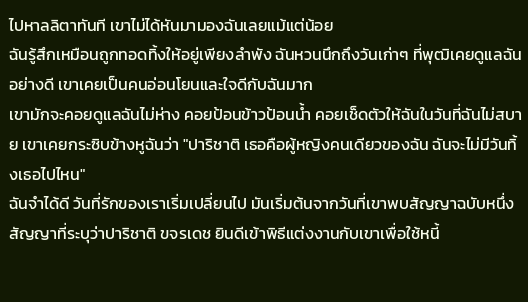ไปหาลลิตาทันที เขาไม่ได้หันมามองฉันเลยแม้แต่น้อย
ฉันรู้สึกเหมือนถูกทอดทิ้งให้อยู่เพียงลำพัง ฉันหวนนึกถึงวันเก่าๆ ที่พุฒิเคยดูแลฉันอย่างดี เขาเคยเป็นคนอ่อนโยนและใจดีกับฉันมาก
เขามักจะคอยดูแลฉันไม่ห่าง คอยป้อนข้าวป้อนน้ำ คอยเช็ดตัวให้ฉันในวันที่ฉันไม่สบาย เขาเคยกระซิบข้างหูฉันว่า "ปาริชาติ เธอคือผู้หญิงคนเดียวของฉัน ฉันจะไม่มีวันทิ้งเธอไปไหน"
ฉันจำได้ดี วันที่รักของเราเริ่มเปลี่ยนไป มันเริ่มต้นจากวันที่เขาพบสัญญาฉบับหนึ่ง สัญญาที่ระบุว่าปาริชาติ ขจรเดช ยินดีเข้าพิธีแต่งงานกับเขาเพื่อใช้หนี้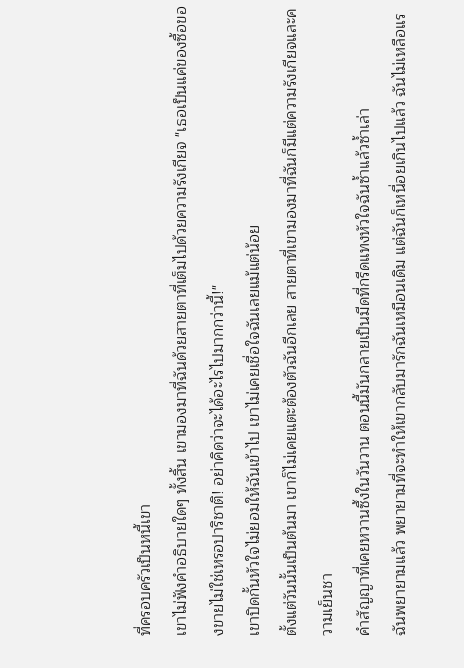ที่ครอบครัวเป็นหนี้เขา
เขาไม่ฟังคำอธิบายใดๆ ทั้งสิ้น เขามองมาที่ฉันด้วยสายตาที่เต็มไปด้วยความรังเกียจ "เธอเป็นแค่ของซื้อของขายไม่ใช่เหรอปาริชาติ! อย่าคิดว่าจะได้อะไรไปมากกว่านี้!"
เขาปิดกั้นหัวใจไม่ยอมให้ฉันเข้าไป เขาไม่เคยเชื่อใจฉันเลยแม้แต่น้อย
ตั้งแต่วันนั้นเป็นต้นมา เขาก็ไม่เคยแตะต้องตัวฉันอีกเลย สายตาที่เขามองมาที่ฉันก็มีแต่ความรังเกียจและความเย็นชา
คำสัญญาที่เคยหวานซึ้งในวันวาน ตอนนี้มันกลายเป็นมีดที่กรีดแทงหัวใจฉันซ้ำแล้วซ้ำเล่า
ฉันพยายามแล้ว พยายามที่จะทำให้เขากลับมารักฉันเหมือนเดิม แต่ฉันก็เหนื่อยเกินไปแล้ว ฉันไม่เหลือแร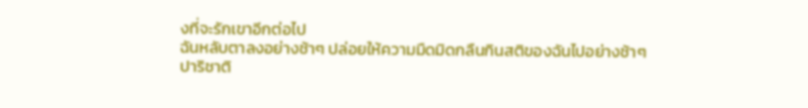งที่จะรักเขาอีกต่อไป
ฉันหลับตาลงอย่างช้าๆ ปล่อยให้ความมืดมิดกลืนกินสติของฉันไปอย่างช้าๆ
ปาริชาติ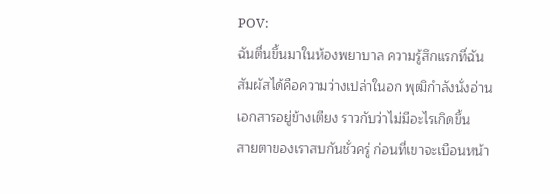POV:
ฉันตื่นขึ้นมาในห้องพยาบาล ความรู้สึกแรกที่ฉันสัมผัสได้คือความว่างเปล่าในอก พุฒิกำลังนั่งอ่านเอกสารอยู่ข้างเตียง ราวกับว่าไม่มีอะไรเกิดขึ้น
สายตาของเราสบกันชั่วครู่ ก่อนที่เขาจะเบือนหน้า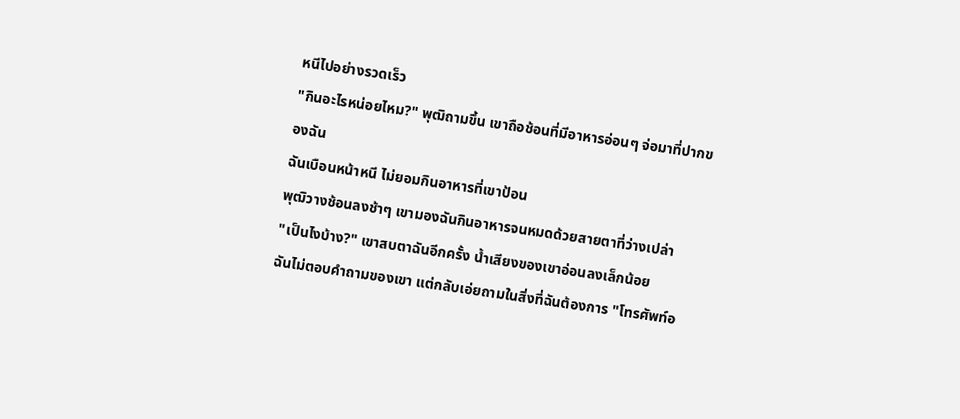หนีไปอย่างรวดเร็ว
"กินอะไรหน่อยไหม?" พุฒิถามขึ้น เขาถือช้อนที่มีอาหารอ่อนๆ จ่อมาที่ปากของฉัน
ฉันเบือนหน้าหนี ไม่ยอมกินอาหารที่เขาป้อน
พุฒิวางช้อนลงช้าๆ เขามองฉันกินอาหารจนหมดด้วยสายตาที่ว่างเปล่า
"เป็นไงบ้าง?" เขาสบตาฉันอีกครั้ง น้ำเสียงของเขาอ่อนลงเล็กน้อย
ฉันไม่ตอบคำถามของเขา แต่กลับเอ่ยถามในสิ่งที่ฉันต้องการ "โทรศัพท์อ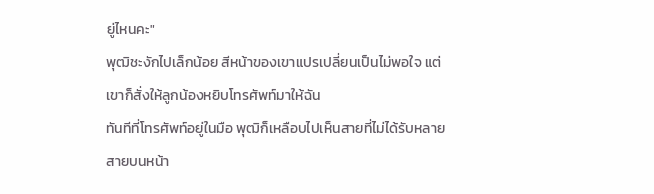ยู่ไหนคะ"
พุฒิชะงักไปเล็กน้อย สีหน้าของเขาแปรเปลี่ยนเป็นไม่พอใจ แต่เขาก็สั่งให้ลูกน้องหยิบโทรศัพท์มาให้ฉัน
ทันทีที่โทรศัพท์อยู่ในมือ พุฒิก็เหลือบไปเห็นสายที่ไม่ได้รับหลายสายบนหน้า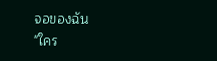จอของฉัน
"ใคร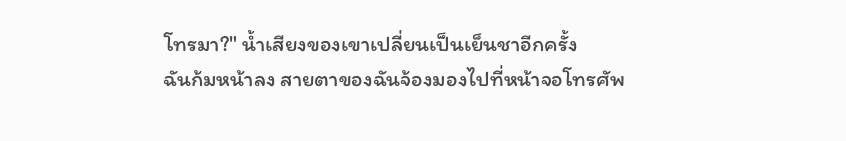โทรมา?" น้ำเสียงของเขาเปลี่ยนเป็นเย็นชาอีกครั้ง
ฉันก้มหน้าลง สายตาของฉันจ้องมองไปที่หน้าจอโทรศัพ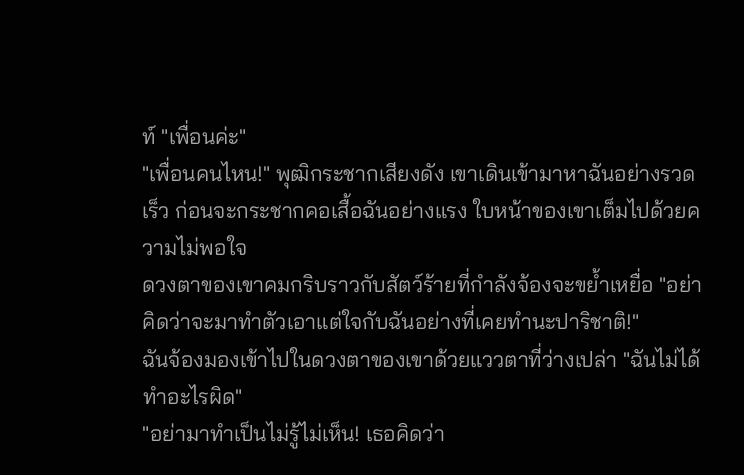ท์ "เพื่อนค่ะ"
"เพื่อนคนไหน!" พุฒิกระชากเสียงดัง เขาเดินเข้ามาหาฉันอย่างรวดเร็ว ก่อนจะกระชากคอเสื้อฉันอย่างแรง ใบหน้าของเขาเต็มไปด้วยความไม่พอใจ
ดวงตาของเขาคมกริบราวกับสัตว์ร้ายที่กำลังจ้องจะขย้ำเหยื่อ "อย่าคิดว่าจะมาทำตัวเอาแต่ใจกับฉันอย่างที่เคยทำนะปาริชาติ!"
ฉันจ้องมองเข้าไปในดวงตาของเขาด้วยแววตาที่ว่างเปล่า "ฉันไม่ได้ทำอะไรผิด"
"อย่ามาทำเป็นไม่รู้ไม่เห็น! เธอคิดว่า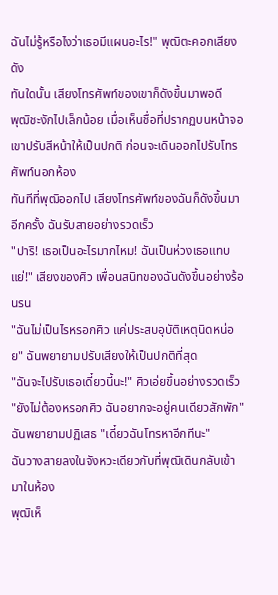ฉันไม่รู้หรือไงว่าเธอมีแผนอะไร!" พุฒิตะคอกเสียงดัง
ทันใดนั้น เสียงโทรศัพท์ของเขาก็ดังขึ้นมาพอดี
พุฒิชะงักไปเล็กน้อย เมื่อเห็นชื่อที่ปรากฏบนหน้าจอ เขาปรับสีหน้าให้เป็นปกติ ก่อนจะเดินออกไปรับโทรศัพท์นอกห้อง
ทันทีที่พุฒิออกไป เสียงโทรศัพท์ของฉันก็ดังขึ้นมาอีกครั้ง ฉันรับสายอย่างรวดเร็ว
"ปาริ! เธอเป็นอะไรมากไหม! ฉันเป็นห่วงเธอแทบแย่!" เสียงของศิว เพื่อนสนิทของฉันดังขึ้นอย่างร้อนรน
"ฉันไม่เป็นไรหรอกศิว แค่ประสบอุบัติเหตุนิดหน่อย" ฉันพยายามปรับเสียงให้เป็นปกติที่สุด
"ฉันจะไปรับเธอเดี๋ยวนี้นะ!" ศิวเอ่ยขึ้นอย่างรวดเร็ว
"ยังไม่ต้องหรอกศิว ฉันอยากจะอยู่คนเดียวสักพัก" ฉันพยายามปฏิเสธ "เดี๋ยวฉันโทรหาอีกทีนะ"
ฉันวางสายลงในจังหวะเดียวกับที่พุฒิเดินกลับเข้ามาในห้อง
พุฒิเห็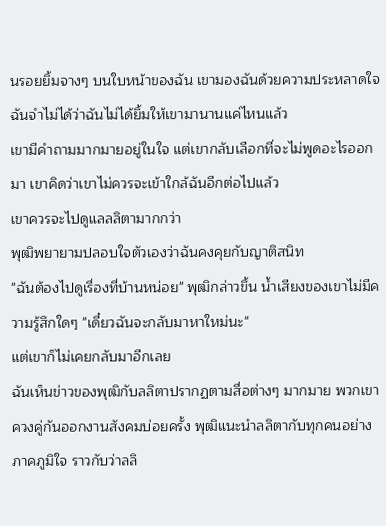นรอยยิ้มจางๆ บนใบหน้าของฉัน เขามองฉันด้วยความประหลาดใจ
ฉันจำไม่ได้ว่าฉันไม่ได้ยิ้มให้เขามานานแค่ไหนแล้ว
เขามีคำถามมากมายอยู่ในใจ แต่เขากลับเลือกที่จะไม่พูดอะไรออกมา เขาคิดว่าเขาไม่ควรจะเข้าใกล้ฉันอีกต่อไปแล้ว
เขาควรจะไปดูแลลลิตามากกว่า
พุฒิพยายามปลอบใจตัวเองว่าฉันคงคุยกับญาติสนิท
"ฉันต้องไปดูเรื่องที่บ้านหน่อย" พุฒิกล่าวขึ้น น้ำเสียงของเขาไม่มีความรู้สึกใดๆ "เดี๋ยวฉันจะกลับมาหาใหม่นะ"
แต่เขาก็ไม่เคยกลับมาอีกเลย
ฉันเห็นข่าวของพุฒิกับลลิตาปรากฏตามสื่อต่างๆ มากมาย พวกเขาควงคู่กันออกงานสังคมบ่อยครั้ง พุฒิแนะนำลลิตากับทุกคนอย่างภาคภูมิใจ ราวกับว่าลลิ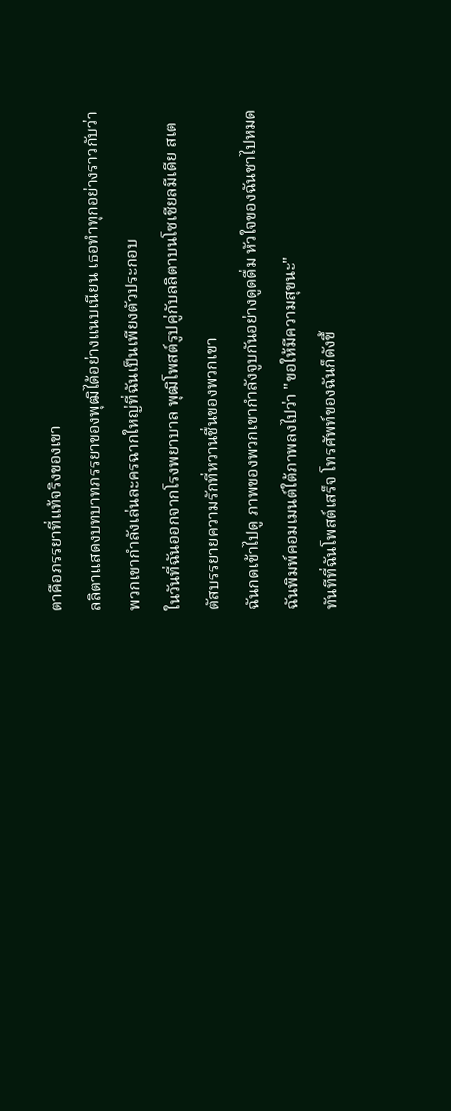ตาคือภรรยาที่แท้จริงของเขา
ลลิตาแสดงบทบาทภรรยาของพุฒิได้อย่างแนบเนียน เธอทำทุกอย่างราวกับว่าพวกเขากำลังเล่นละครฉากใหญ่ที่ฉันเป็นเพียงตัวประกอบ
ในวันที่ฉันออกจากโรงพยาบาล พุฒิโพสต์รูปคู่กับลลิตาบนโซเชียลมีเดีย สเตตัสบรรยายความรักที่หวานชื่นของพวกเขา
ฉันกดเข้าไปดู ภาพของพวกเขากำลังจูบกันอย่างดูดดื่ม หัวใจของฉันชาไปหมด
ฉันพิมพ์คอมเมนต์ใต้ภาพลงไปว่า "ขอให้มีความสุขนะ"
ทันทีที่ฉันโพสต์เสร็จ โทรศัพท์ของฉันก็ดังขึ้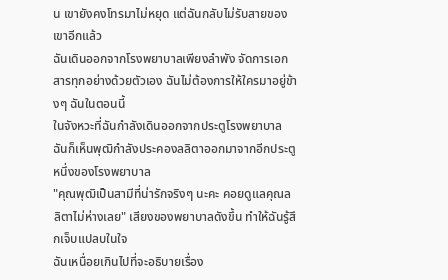น เขายังคงโทรมาไม่หยุด แต่ฉันกลับไม่รับสายของเขาอีกแล้ว
ฉันเดินออกจากโรงพยาบาลเพียงลำพัง จัดการเอกสารทุกอย่างด้วยตัวเอง ฉันไม่ต้องการให้ใครมาอยู่ข้างๆ ฉันในตอนนี้
ในจังหวะที่ฉันกำลังเดินออกจากประตูโรงพยาบาล ฉันก็เห็นพุฒิกำลังประคองลลิตาออกมาจากอีกประตูหนึ่งของโรงพยาบาล
"คุณพุฒิเป็นสามีที่น่ารักจริงๆ นะคะ คอยดูแลคุณลลิตาไม่ห่างเลย" เสียงของพยาบาลดังขึ้น ทำให้ฉันรู้สึกเจ็บแปลบในใจ
ฉันเหนื่อยเกินไปที่จะอธิบายเรื่อง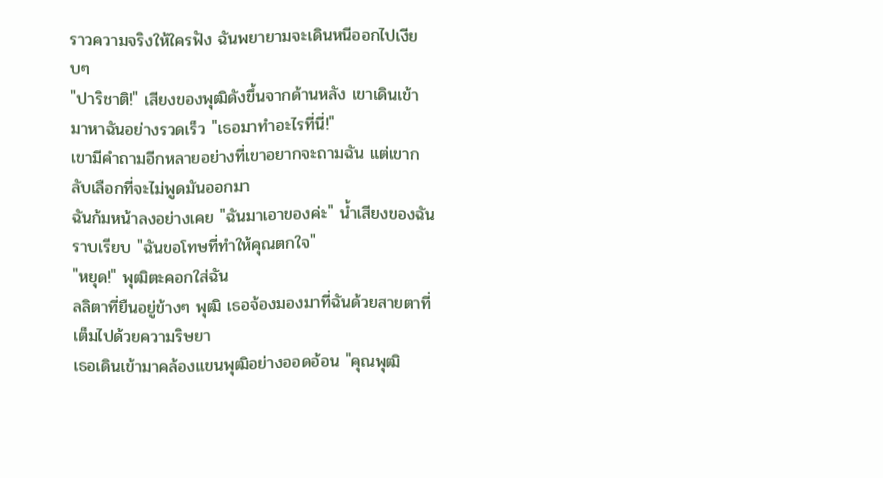ราวความจริงให้ใครฟัง ฉันพยายามจะเดินหนีออกไปเงียบๆ
"ปาริชาติ!" เสียงของพุฒิดังขึ้นจากด้านหลัง เขาเดินเข้ามาหาฉันอย่างรวดเร็ว "เธอมาทำอะไรที่นี่!"
เขามีคำถามอีกหลายอย่างที่เขาอยากจะถามฉัน แต่เขากลับเลือกที่จะไม่พูดมันออกมา
ฉันก้มหน้าลงอย่างเคย "ฉันมาเอาของค่ะ" น้ำเสียงของฉันราบเรียบ "ฉันขอโทษที่ทำให้คุณตกใจ"
"หยุด!" พุฒิตะคอกใส่ฉัน
ลลิตาที่ยืนอยู่ข้างๆ พุฒิ เธอจ้องมองมาที่ฉันด้วยสายตาที่เต็มไปด้วยความริษยา
เธอเดินเข้ามาคล้องแขนพุฒิอย่างออดอ้อน "คุณพุฒิ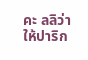คะ ลลิว่าให้ปาริก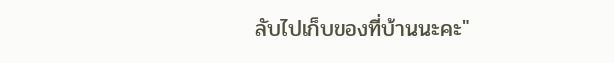ลับไปเก็บของที่บ้านนะคะ"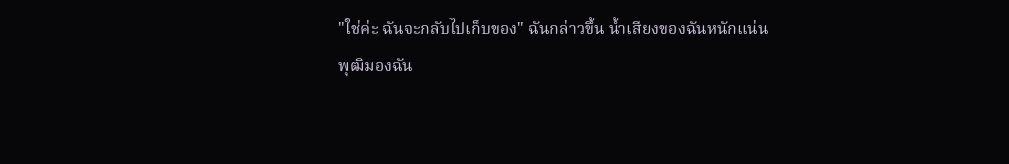"ใช่ค่ะ ฉันจะกลับไปเก็บของ" ฉันกล่าวขึ้น น้ำเสียงของฉันหนักแน่น
พุฒิมองฉัน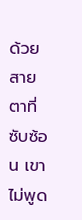ด้วยสายตาที่ซับซ้อน เขาไม่พูด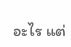อะไร แต่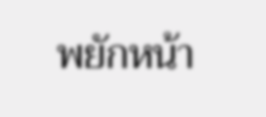พยักหน้า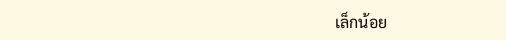เล็กน้อย